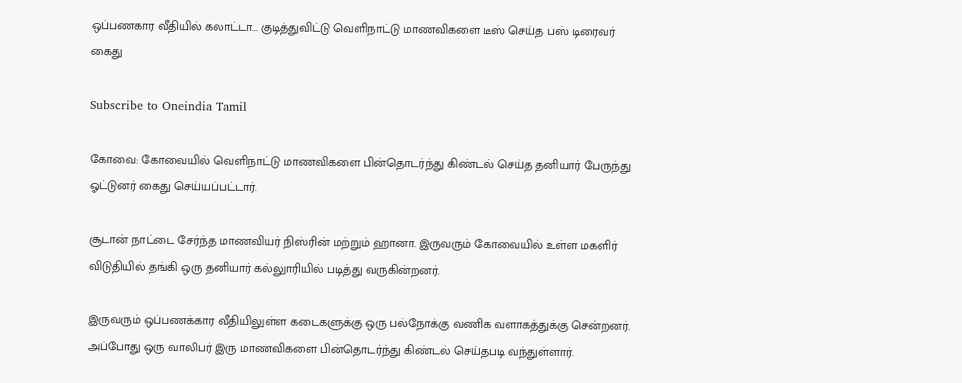ஒப்பணகார வீதியில் கலாட்டா... குடித்துவிட்டு வெளிநாட்டு மாணவிகளை டீஸ் செய்த பஸ் டிரைவர் கைது

Subscribe to Oneindia Tamil

கோவை: கோவையில் வெளிநாட்டு மாணவிகளை பின்தொடர்ந்து கிண்டல் செய்த தனியார் பேருந்து ஓட்டுனர் கைது செய்யப்பட்டார்.

சூடான் நாட்டை சேர்ந்த மாணவியர் நிஸ்ரின் மற்றும் ஹானா. இருவரும் கோவையில் உள்ள மகளிர் விடுதியில் தங்கி ஒரு தனியார் கல்லுாரியில் படித்து வருகின்றனர்.

இருவரும் ஒப்பணக்கார வீதியிலுள்ள கடைகளுக்கு ஒரு பல்நோக்கு வணிக வளாகத்துக்கு சென்றனர். அப்போது ஒரு வாலிபர் இரு மாணவிகளை பின்தொடர்ந்து கிண்டல் செய்தபடி வந்துள்ளார்.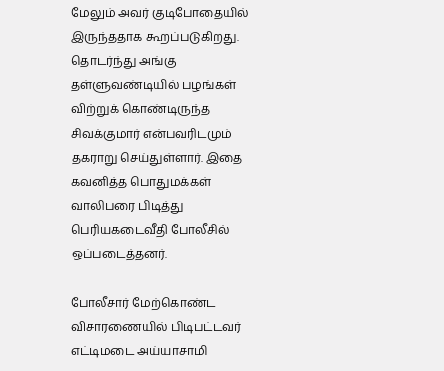மேலும் அவர் குடிபோதையில் இருந்ததாக கூறப்படுகிறது. தொடர்ந்து அங்கு தள்ளுவண்டியில் பழங்கள் விற்றுக் கொண்டிருந்த சிவக்குமார் என்பவரிடமும் தகராறு செய்துள்ளார். இதை கவனித்த பொதுமக்கள் வாலிபரை பிடித்து பெரியகடைவீதி போலீசில் ஒப்படைத்தனர்.

போலீசார் மேற்கொண்ட விசாரணையில் பிடிபட்டவர் எட்டிமடை அய்யாசாமி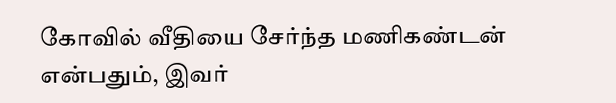கோவில் வீதியை சேர்ந்த மணிகண்டன் என்பதும், இவர்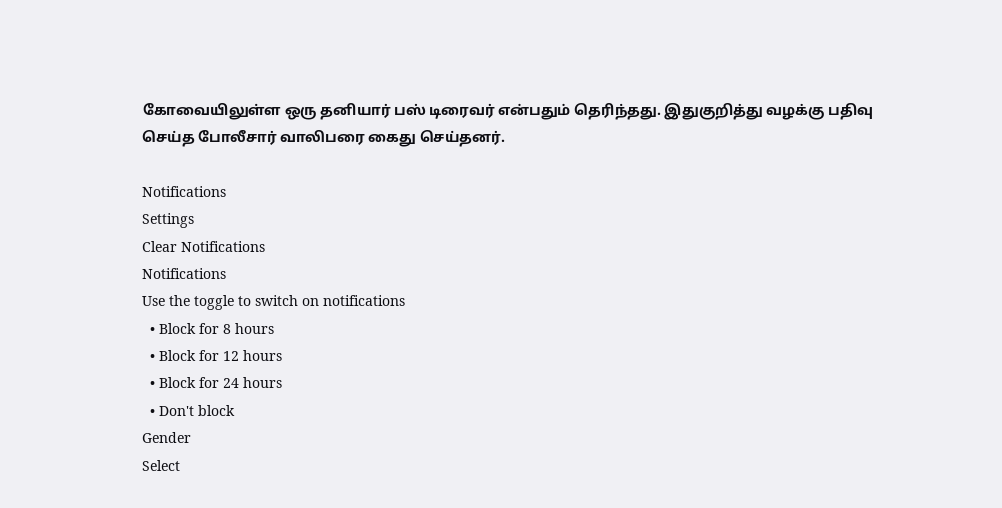கோவையிலுள்ள ஒரு தனியார் பஸ் டிரைவர் என்பதும் தெரிந்தது. இதுகுறித்து வழக்கு பதிவு செய்த போலீசார் வாலிபரை கைது செய்தனர்.

Notifications
Settings
Clear Notifications
Notifications
Use the toggle to switch on notifications
  • Block for 8 hours
  • Block for 12 hours
  • Block for 24 hours
  • Don't block
Gender
Select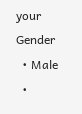your Gender
  • Male
  •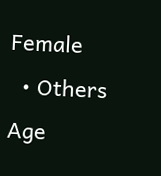Female
  • Others
Age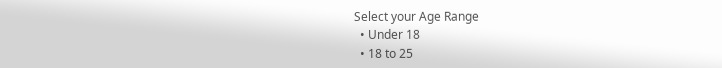Select your Age Range
  • Under 18
  • 18 to 25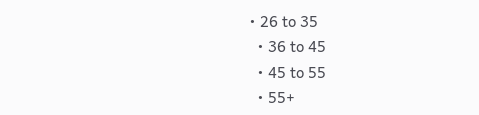• 26 to 35
  • 36 to 45
  • 45 to 55
  • 55+